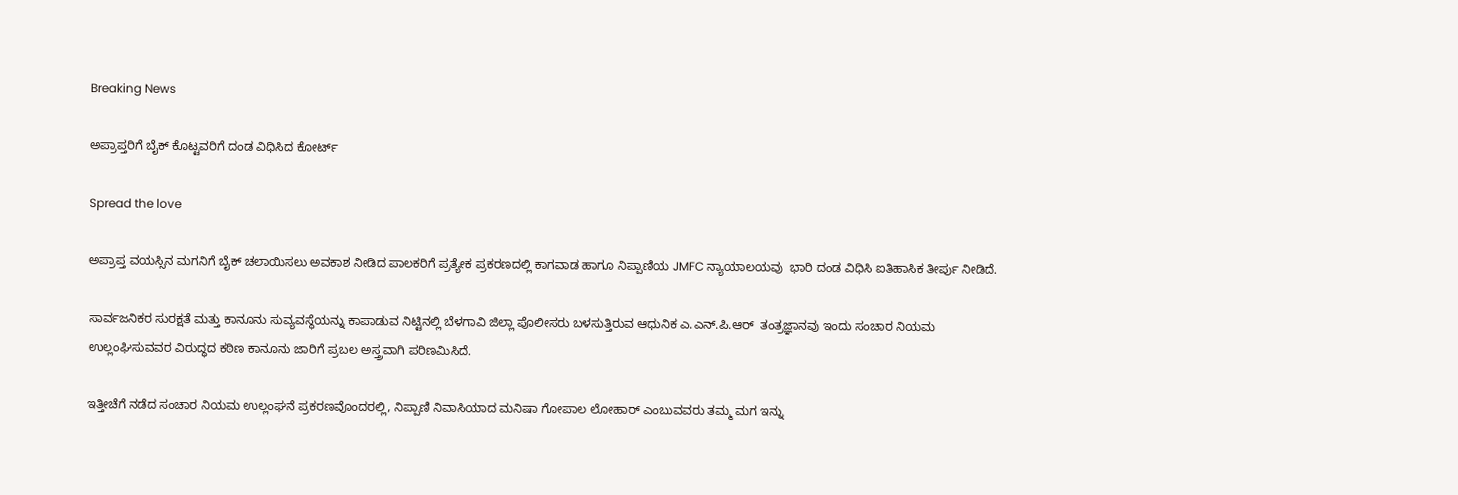Breaking News

ಅಪ್ರಾಪ್ತರಿಗೆ ಬೈಕ್ ಕೊಟ್ಟವರಿಗೆ ದಂಡ ವಿಧಿಸಿದ ಕೋರ್ಟ್

Spread the love

ಅಪ್ರಾಪ್ತ ವಯಸ್ಸಿನ ಮಗನಿಗೆ ಬೈಕ್ ಚಲಾಯಿಸಲು ಅವಕಾಶ ನೀಡಿದ ಪಾಲಕರಿಗೆ ಪ್ರತ್ಯೇಕ ಪ್ರಕರಣದಲ್ಲಿ ಕಾಗವಾಡ ಹಾಗೂ ನಿಪ್ಪಾಣಿಯ JMFC ನ್ಯಾಯಾಲಯವು  ಭಾರಿ ದಂಡ ವಿಧಿಸಿ ಐತಿಹಾಸಿಕ ತೀರ್ಪು ನೀಡಿದೆ.

ಸಾರ್ವಜನಿಕರ ಸುರಕ್ಷತೆ ಮತ್ತು ಕಾನೂನು ಸುವ್ಯವಸ್ಥೆಯನ್ನು ಕಾಪಾಡುವ ನಿಟ್ಟಿನಲ್ಲಿ ಬೆಳಗಾವಿ ಜಿಲ್ಲಾ ಪೊಲೀಸರು ಬಳಸುತ್ತಿರುವ ಆಧುನಿಕ ಎ.ಎನ್.ಪಿ.ಆರ್  ತಂತ್ರಜ್ಞಾನವು ಇಂದು ಸಂಚಾರ ನಿಯಮ ಉಲ್ಲಂಘಿಸುವವರ ವಿರುದ್ಧದ ಕಠಿಣ ಕಾನೂನು ಜಾರಿಗೆ ಪ್ರಬಲ ಅಸ್ತ್ರವಾಗಿ ಪರಿಣಮಿಸಿದೆ.

ಇತ್ತೀಚೆಗೆ ನಡೆದ ಸಂಚಾರ ನಿಯಮ ಉಲ್ಲಂಘನೆ ಪ್ರಕರಣವೊಂದರಲ್ಲಿ, ನಿಪ್ಪಾಣಿ ನಿವಾಸಿಯಾದ ಮನಿಷಾ ಗೋಪಾಲ ಲೋಹಾರ್ ಎಂಬುವವರು ತಮ್ಮ ಮಗ ಇನ್ನು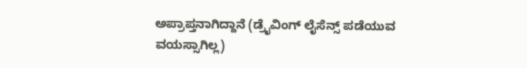ಅಪ್ರಾಪ್ತನಾಗಿದ್ದಾನೆ (ಡ್ರೈವಿಂಗ್ ಲೈಸೆನ್ಸ್ ಪಡೆಯುವ ವಯಸ್ಸಾಗಿಲ್ಲ)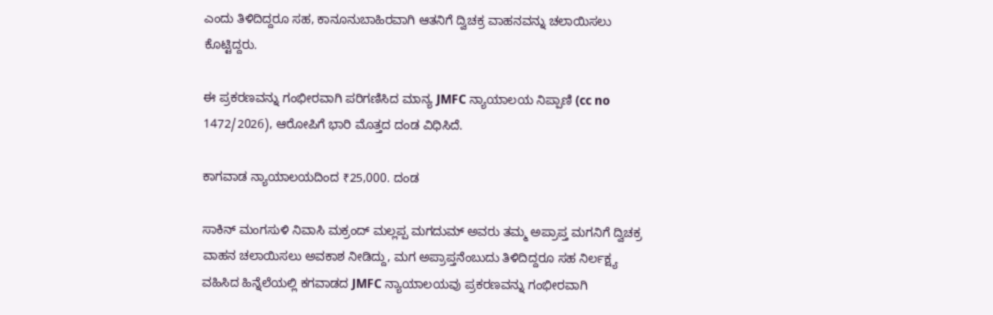ಎಂದು ತಿಳಿದಿದ್ದರೂ ಸಹ, ಕಾನೂನುಬಾಹಿರವಾಗಿ ಆತನಿಗೆ ದ್ವಿಚಕ್ರ ವಾಹನವನ್ನು ಚಲಾಯಿಸಲು ಕೊಟ್ಟಿದ್ದರು.

ಈ ಪ್ರಕರಣವನ್ನು ಗಂಭೀರವಾಗಿ ಪರಿಗಣಿಸಿದ ಮಾನ್ಯ JMFC ನ್ಯಾಯಾಲಯ ನಿಪ್ಪಾಣಿ (cc no 1472/2026), ಆರೋಪಿಗೆ ಭಾರಿ ಮೊತ್ತದ ದಂಡ ವಿಧಿಸಿದೆ.

ಕಾಗವಾಡ ನ್ಯಾಯಾಲಯದಿಂದ ₹25,000. ದಂಡ

ಸಾಕಿನ್ ಮಂಗಸುಳಿ ನಿವಾಸಿ ಮಕ್ರಂದ್ ಮಲ್ಲಪ್ಪ ಮಗದುಮ್ ಅವರು ತಮ್ಮ ಅಪ್ರಾಪ್ತ ಮಗನಿಗೆ ದ್ವಿಚಕ್ರ ವಾಹನ ಚಲಾಯಿಸಲು ಅವಕಾಶ ನೀಡಿದ್ದು, ಮಗ ಅಪ್ರಾಪ್ತನೆಂಬುದು ತಿಳಿದಿದ್ದರೂ ಸಹ ನಿರ್ಲಕ್ಷ್ಯ ವಹಿಸಿದ ಹಿನ್ನೆಲೆಯಲ್ಲಿ ಕಗವಾಡದ JMFC ನ್ಯಾಯಾಲಯವು ಪ್ರಕರಣವನ್ನು ಗಂಭೀರವಾಗಿ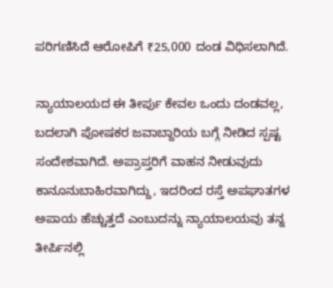ಪರಿಗಣಿಸಿದೆ ಆರೋಪಿಗೆ ₹25,000 ದಂಡ ವಿಧಿಸಲಾಗಿದೆ.

ನ್ಯಾಯಾಲಯದ ಈ ತೀರ್ಪು ಕೇವಲ ಒಂದು ದಂಡವಲ್ಲ, ಬದಲಾಗಿ ಪೋಷಕರ ಜವಾಬ್ದಾರಿಯ ಬಗ್ಗೆ ನೀಡಿದ ಸ್ಪಷ್ಟ ಸಂದೇಶವಾಗಿದೆ. ಅಪ್ರಾಪ್ತರಿಗೆ ವಾಹನ ನೀಡುವುದು ಕಾನೂನುಬಾಹಿರವಾಗಿದ್ದು, ಇದರಿಂದ ರಸ್ತೆ ಅಪಘಾತಗಳ ಅಪಾಯ ಹೆಚ್ಚುತ್ತದೆ ಎಂಬುದನ್ನು ನ್ಯಾಯಾಲಯವು ತನ್ನ ತೀರ್ಪಿನಲ್ಲಿ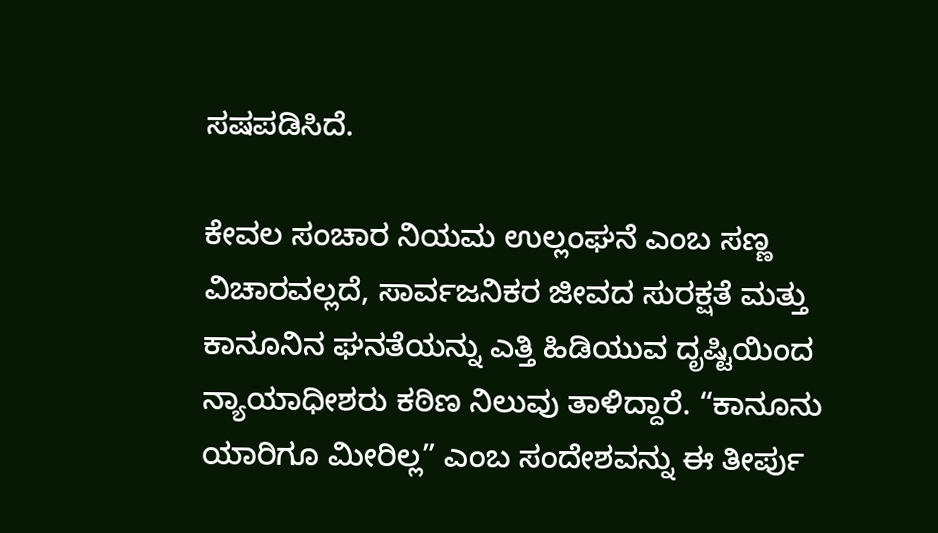ಸಷಪಡಿಸಿದೆ.

ಕೇವಲ ಸಂಚಾರ ನಿಯಮ ಉಲ್ಲಂಘನೆ ಎಂಬ ಸಣ್ಣ ವಿಚಾರವಲ್ಲದೆ, ಸಾರ್ವಜನಿಕರ ಜೀವದ ಸುರಕ್ಷತೆ ಮತ್ತು ಕಾನೂನಿನ ಘನತೆಯನ್ನು ಎತ್ತಿ ಹಿಡಿಯುವ ದೃಷ್ಟಿಯಿಂದ ನ್ಯಾಯಾಧೀಶರು ಕಠಿಣ ನಿಲುವು ತಾಳಿದ್ದಾರೆ. “ಕಾನೂನು ಯಾರಿಗೂ ಮೀರಿಲ್ಲ” ಎಂಬ ಸಂದೇಶವನ್ನು ಈ ತೀರ್ಪು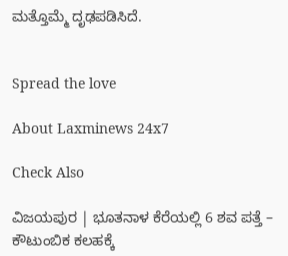ಮತ್ತೊಮ್ಮೆ ದೃಢಪಡಿಸಿದೆ.


Spread the love

About Laxminews 24x7

Check Also

ವಿಜಯಪುರ | ಭೂತನಾಳ ಕೆರೆಯಲ್ಲಿ 6 ಶವ ಪತ್ತೆ – ಕೌಟುಂಬಿಕ ಕಲಹಕ್ಕೆ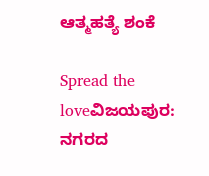ಆತ್ಮಹತ್ಯೆ ಶಂಕೆ

Spread the loveವಿಜಯಪುರ: ನಗರದ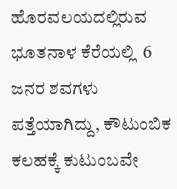ಹೊರವಲಯದಲ್ಲಿರುವ ಭೂತನಾಳ ಕೆರೆಯಲ್ಲಿ  6 ಜನರ ಶವಗಳು ಪತ್ತೆಯಾಗಿದ್ದು, ಕೌಟುಂಬಿಕ ಕಲಹಕ್ಕೆ ಕುಟುಂಬವೇ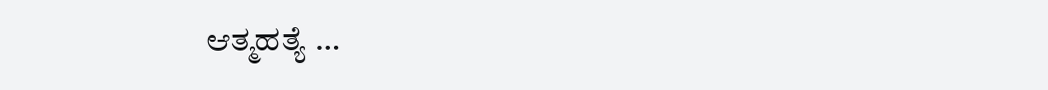ಆತ್ಮಹತ್ಯೆ …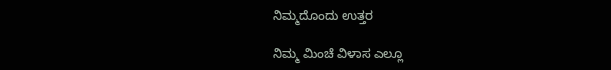ನಿಮ್ಮದೊಂದು ಉತ್ತರ

ನಿಮ್ಮ ಮಿಂಚೆ ವಿಳಾಸ ಎಲ್ಲೂ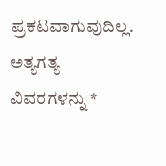ಪ್ರಕಟವಾಗುವುದಿಲ್ಲ. ಅತ್ಯಗತ್ಯ ವಿವರಗಳನ್ನು *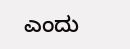ಎಂದು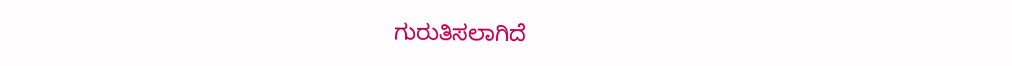ಗುರುತಿಸಲಾಗಿದೆ